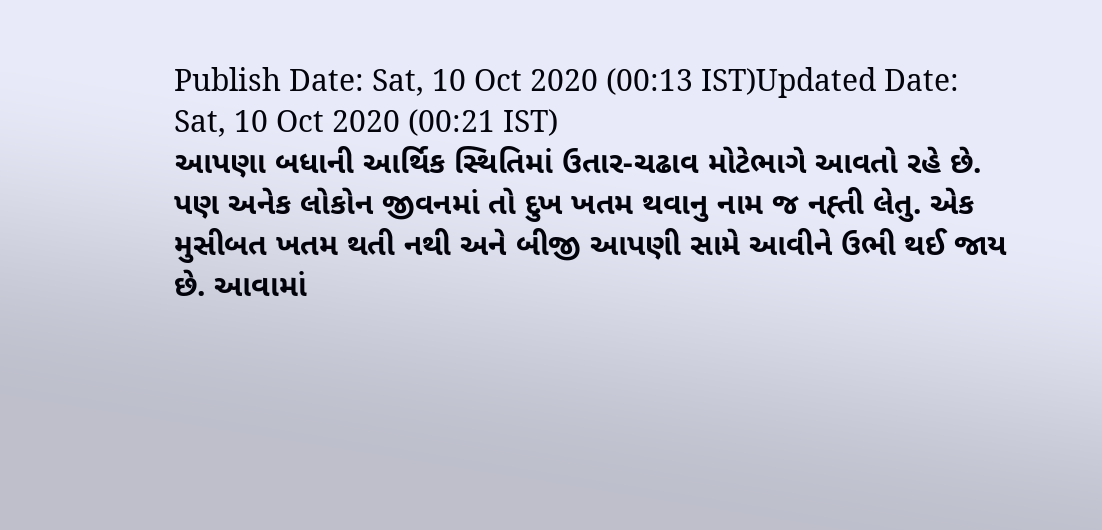Publish Date: Sat, 10 Oct 2020 (00:13 IST)Updated Date: Sat, 10 Oct 2020 (00:21 IST)
આપણા બધાની આર્થિક સ્થિતિમાં ઉતાર-ચઢાવ મોટેભાગે આવતો રહે છે. પણ અનેક લોકોન જીવનમાં તો દુખ ખતમ થવાનુ નામ જ નહ્તી લેતુ. એક મુસીબત ખતમ થતી નથી અને બીજી આપણી સામે આવીને ઉભી થઈ જાય છે. આવામાં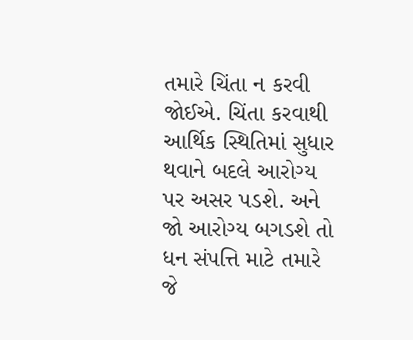તમારે ચિંતા ન કરવી જોઈએ. ચિંતા કરવાથી આર્થિક સ્થિતિમાં સુધાર થવાને બદલે આરોગ્ય પર અસર પડશે. અને જો આરોગ્ય બગડશે તો ધન સંપત્તિ માટે તમારે જે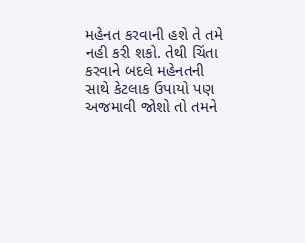મહેનત કરવાની હશે તે તમે નહી કરી શકો. તેથી ચિંતા કરવાને બદલે મહેનતની સાથે કેટલાક ઉપાયો પણ અજમાવી જોશો તો તમને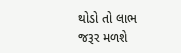થોડો તો લાભ જરૂર મળશે